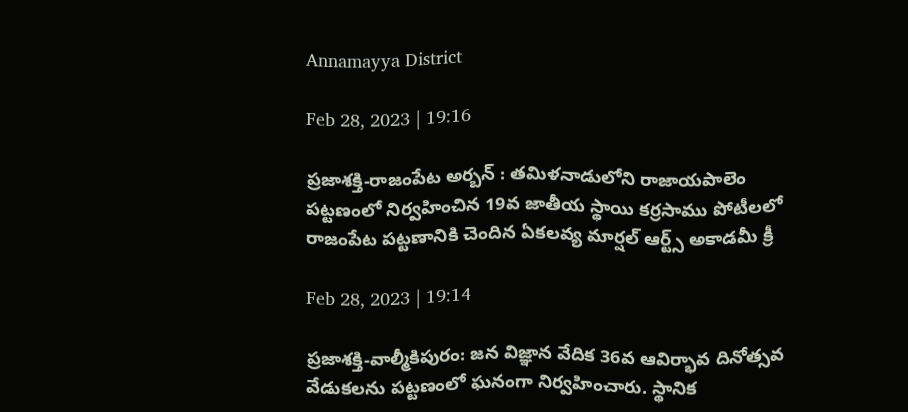Annamayya District

Feb 28, 2023 | 19:16

ప్రజాశక్తి-రాజంపేట అర్బన్‌ : తమిళనాడులోని రాజాయపాలెం పట్టణంలో నిర్వహించిన 19వ జాతీయ స్థాయి కర్రసాము పోటీలలో రాజంపేట పట్టణానికి చెందిన ఏకలవ్య మార్షల్‌ ఆర్ట్స్‌ అకాడమీ క్రీ

Feb 28, 2023 | 19:14

ప్రజాశక్తి-వాల్మీకిపురం: జన విజ్ఞాన వేదిక 36వ ఆవిర్భావ దినోత్సవ వేడుకలను పట్టణంలో ఘనంగా నిర్వహించారు. స్థానిక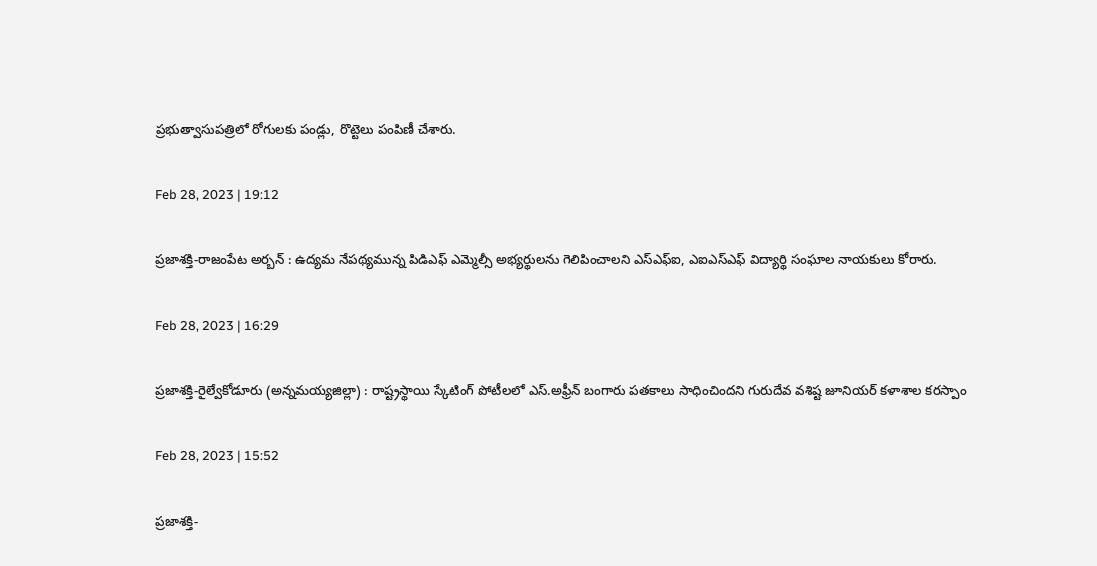ప్రభుత్వాసుపత్రిలో రోగులకు పండ్లు, రొట్టెలు పంపిణీ చేశారు.

Feb 28, 2023 | 19:12

ప్రజాశక్తి-రాజంపేట అర్బన్‌ : ఉద్యమ నేపథ్యమున్న పిడిఎఫ్‌ ఎమ్మెల్సీ అభ్యర్థులను గెలిపించాలని ఎస్‌ఎఫ్‌ఐ, ఎఐఎస్‌ఎఫ్‌ విద్యార్థి సంఘాల నాయకులు కోరారు.

Feb 28, 2023 | 16:29

ప్రజాశక్తి-రైల్వేకోడూరు (అన్నమయ్యజిల్లా) : రాష్ట్రస్థాయి స్కేటింగ్‌ పోటీలలో ఎస్‌.అఫ్రీన్‌ బంగారు పతకాలు సాధించిందని గురుదేవ వశిష్ట జూనియర్ కళాశాల కరస్పాం

Feb 28, 2023 | 15:52

ప్రజాశక్తి-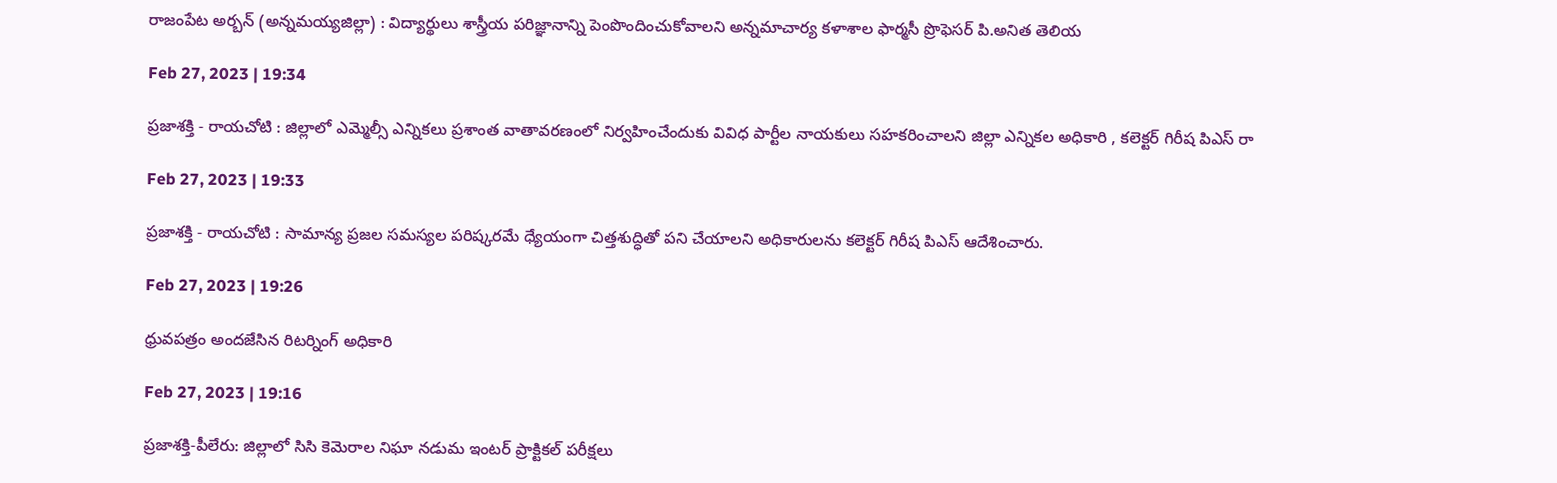రాజంపేట అర్బన్‌ (అన్నమయ్యజిల్లా) : విద్యార్థులు శాస్త్రీయ పరిజ్ఞానాన్ని పెంపొందించుకోవాలని అన్నమాచార్య కళాశాల ఫార్మసీ ప్రొఫెసర్‌ పి.అనిత తెలియ

Feb 27, 2023 | 19:34

ప్రజాశక్తి - రాయచోటి : జిల్లాలో ఎమ్మెల్సీ ఎన్నికలు ప్రశాంత వాతావరణంలో నిర్వహించేందుకు వివిధ పార్టీల నాయకులు సహకరించాలని జిల్లా ఎన్నికల అధికారి , కలెక్టర్‌ గిరీష పిఎస్‌ రా

Feb 27, 2023 | 19:33

ప్రజాశక్తి - రాయచోటి : సామాన్య ప్రజల సమస్యల పరిష్కరమే ధ్యేయంగా చిత్తశుద్ధితో పని చేయాలని అధికారులను కలెక్టర్‌ గిరీష పిఎస్‌ ఆదేశించారు.

Feb 27, 2023 | 19:26

ధ్రువపత్రం అందజేసిన రిటర్నింగ్‌ అధికారి

Feb 27, 2023 | 19:16

ప్రజాశక్తి-పీలేరు: జిల్లాలో సిసి కెమెరాల నిఘా నడుమ ఇంటర్‌ ప్రాక్టికల్‌ పరీక్షలు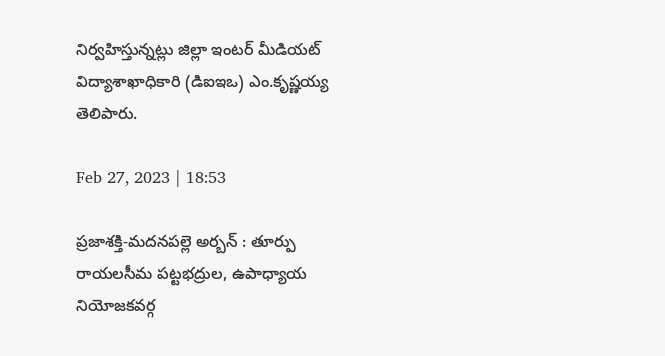నిర్వహిస్తున్నట్లు జిల్లా ఇంటర్‌ మీడియట్‌ విద్యాశాఖాధికారి (డిఐఇఒ) ఎం.కృష్ణయ్య తెలిపారు.

Feb 27, 2023 | 18:53

ప్రజాశక్తి-మదనపల్లె అర్బన్‌ : తూర్పు రాయలసీమ పట్టభద్రుల, ఉపాధ్యాయ నియోజకవర్గ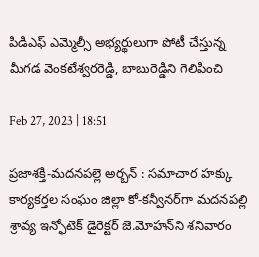పిడిఎఫ్‌ ఎమ్మెల్సీ అభ్యర్థులుగా పోటీ చేస్తున్న మీగడ వెంకటేశ్వరరెడ్డి, బాబురెడ్డిని గెలిపించి

Feb 27, 2023 | 18:51

ప్రజాశక్తి-మదనపల్లె అర్బన్‌ : సమాచార హక్కు కార్యకర్తల సంఘం జిల్లా కో-కన్వీనర్‌గా మదనపల్లి శ్రావ్య ఇన్ఫోటెక్‌ డైరెక్టర్‌ జె.మోహన్‌ని శనివారం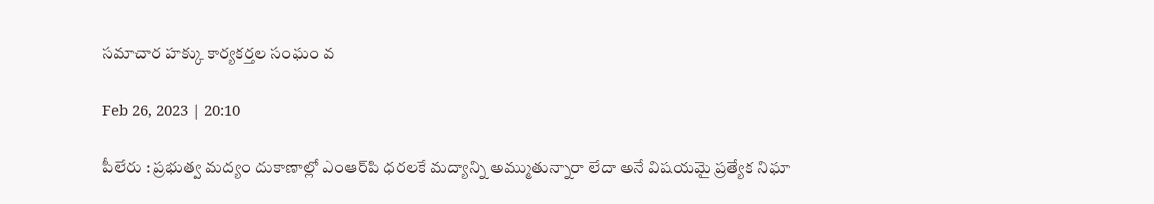సమాచార హక్కు కార్యకర్తల సంఘం వ

Feb 26, 2023 | 20:10

పీలేరు : ప్రభుత్వ మద్యం దుకాణాల్లో ఎంఆర్‌పి ధరలకే మద్యాన్ని అమ్ముతున్నారా లేదా అనే విషయమై ప్రత్యేక నిఘా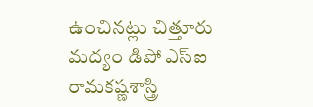ఉంచినట్లు చిత్తూరు మద్యం డిపో ఎస్‌ఐ రామకష్ణశాస్త్రి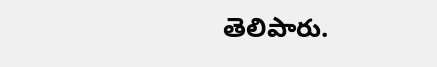తెలిపారు.